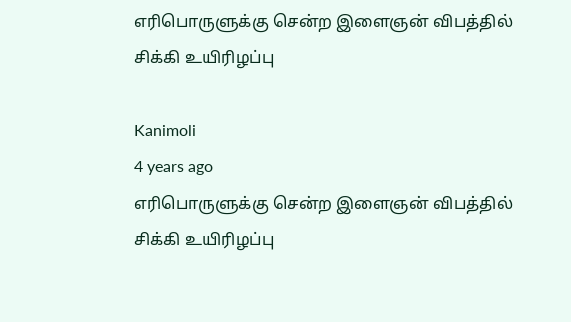எரிபொருளுக்கு சென்ற இளைஞன் விபத்தில் சிக்கி உயிரிழப்பு

Kanimoli
4 years ago
எரிபொருளுக்கு சென்ற இளைஞன் விபத்தில் சிக்கி உயிரிழப்பு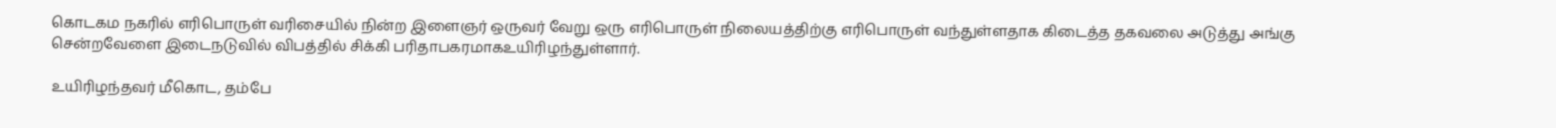கொடகம நகரில் எரிபொருள் வரிசையில் நின்ற இளைஞர் ஒருவர் வேறு ஒரு எரிபொருள் நிலையத்திற்கு எரிபொருள் வந்துள்ளதாக கிடைத்த தகவலை அடுத்து அங்கு சென்றவேளை இடைநடுவில் விபத்தில் சிக்கி பரிதாபகரமாகஉயிரிழந்துள்ளார்.

உயிரிழந்தவர் மீகொட, தம்பே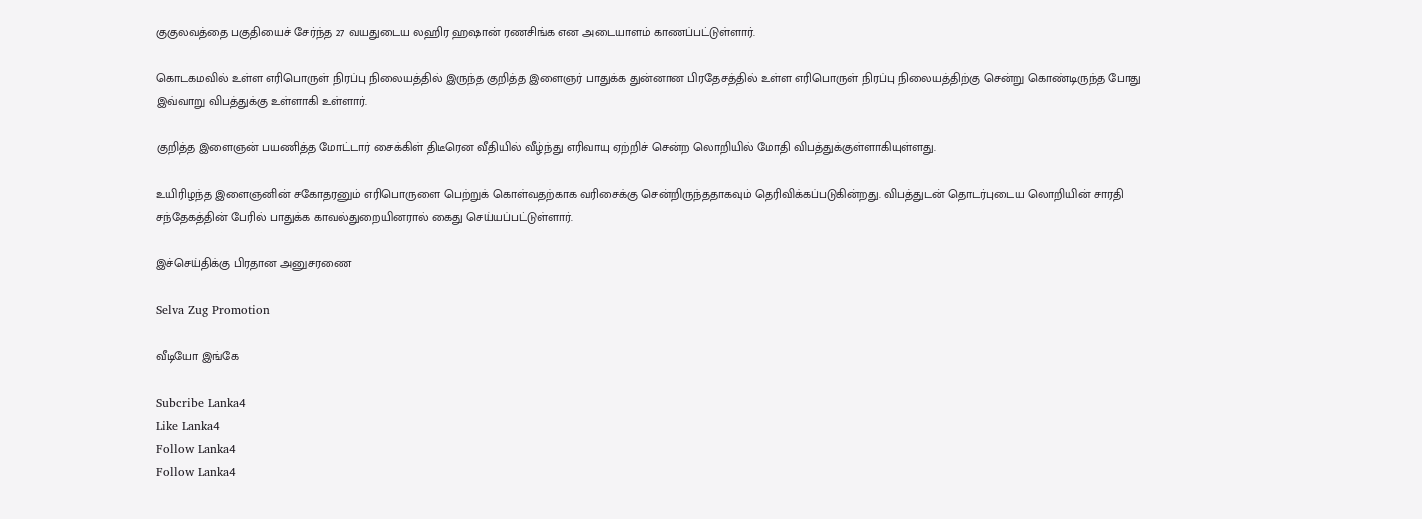குகுலவத்தை பகுதியைச் சேர்ந்த 27 வயதுடைய லஹிர ஹஷான் ரணசிங்க என அடையாளம் காணப்பட்டுள்ளார்.

கொடகமவில் உள்ள எரிபொருள் நிரப்பு நிலையத்தில் இருந்த குறித்த இளைஞர் பாதுக்க துன்னான பிரதேசத்தில் உள்ள எரிபொருள் நிரப்பு நிலையத்திற்கு சென்று கொண்டிருந்த போது இவ்வாறு விபத்துக்கு உள்ளாகி உள்ளார்.

குறித்த இளைஞன் பயணித்த மோட்டார் சைக்கிள் திடீரென வீதியில் வீழ்ந்து எரிவாயு ஏற்றிச் சென்ற லொறியில் மோதி விபத்துக்குள்ளாகியுள்ளது.

உயிரிழந்த இளைஞனின் சகோதரனும் எரிபொருளை பெற்றுக் கொள்வதற்காக வரிசைக்கு சென்றிருந்ததாகவும் தெரிவிக்கப்படுகின்றது. விபத்துடன் தொடர்புடைய லொறியின் சாரதி சந்தேகத்தின் பேரில் பாதுக்க காவல்துறையினரால் கைது செய்யப்பட்டுள்ளார்.

இச்செய்திக்கு பிரதான அனுசரணை

Selva Zug Promotion

வீடியோ இங்கே

Subcribe Lanka4
Like Lanka4
Follow Lanka4
Follow Lanka4